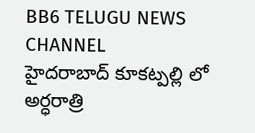BB6 TELUGU NEWS CHANNEL
హైదరాబాద్ కూకట్పల్లి లో అర్ధరాత్రి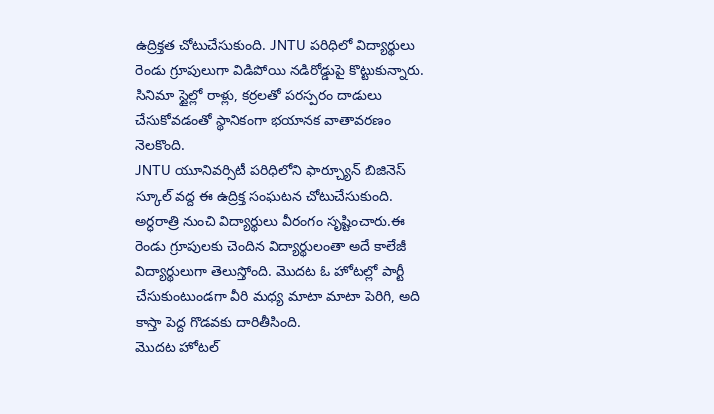ఉద్రిక్తత చోటుచేసుకుంది. JNTU పరిధిలో విద్యార్థులు రెండు గ్రూపులుగా విడిపోయి నడిరోడ్డుపై కొట్టుకున్నారు. సినిమా స్టైల్లో రాళ్లు, కర్రలతో పరస్పరం దాడులు చేసుకోవడంతో స్థానికంగా భయానక వాతావరణం నెలకొంది.
JNTU యూనివర్సిటీ పరిధిలోని ఫార్చ్యూన్ బిజినెస్ స్కూల్ వద్ద ఈ ఉద్రిక్త సంఘటన చోటుచేసుకుంది. అర్ధరాత్రి నుంచి విద్యార్థులు వీరంగం సృష్టించారు.ఈ రెండు గ్రూపులకు చెందిన విద్యార్థులంతా అదే కాలేజీ విద్యార్థులుగా తెలుస్తోంది. మొదట ఓ హోటల్లో పార్టీ చేసుకుంటుండగా వీరి మధ్య మాటా మాటా పెరిగి, అది కాస్తా పెద్ద గొడవకు దారితీసింది.
మొదట హోటల్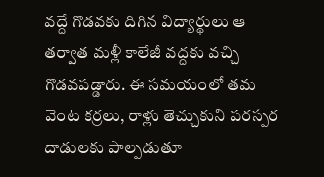వద్దే గొడవకు దిగిన విద్యార్థులు ఆ తర్వాత మళ్లీ కాలేజీ వద్దకు వచ్చి గొడవపడ్డారు. ఈ సమయంలో తమ వెంట కర్రలు, రాళ్లు తెచ్చుకుని పరస్పర దాడులకు పాల్పడుతూ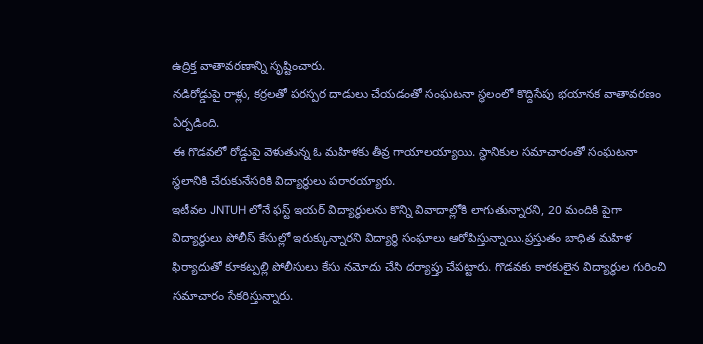ఉద్రిక్త వాతావరణాన్ని సృష్టించారు.
నడిరోడ్డుపై రాళ్లు, కర్రలతో పరస్పర దాడులు చేయడంతో సంఘటనా స్థలంలో కొద్దిసేపు భయానక వాతావరణం ఏర్పడింది.
ఈ గొడవలో రోడ్డుపై వెళుతున్న ఓ మహిళకు తీవ్ర గాయాలయ్యాయి. స్థానికుల సమాచారంతో సంఘటనా స్థలానికి చేరుకునేసరికి విద్యార్థులు పరారయ్యారు.
ఇటీవల JNTUH లోనే ఫస్ట్ ఇయర్ విద్యార్థులను కొన్ని వివాదాల్లోకి లాగుతున్నారని, 20 మందికి పైగా విద్యార్థులు పోలీస్ కేసుల్లో ఇరుక్కున్నారని విద్యార్థి సంఘాలు ఆరోపిస్తున్నాయి.ప్రస్తుతం బాధిత మహిళ ఫిర్యాదుతో కూకట్పల్లి పోలీసులు కేసు నమోదు చేసి దర్యాప్తు చేపట్టారు. గొడవకు కారకులైన విద్యార్థుల గురించి సమాచారం సేకరిస్తున్నారు.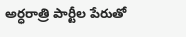అర్ధరాత్రి పార్టీల పేరుతో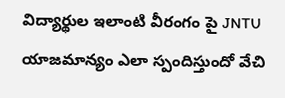విద్యార్థుల ఇలాంటి వీరంగం పై JNTU యాజమాన్యం ఎలా స్పందిస్తుందో వేచి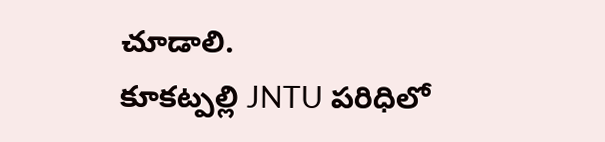చూడాలి.
కూకట్పల్లి JNTU పరిధిలో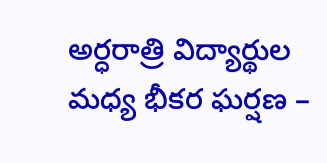అర్ధరాత్రి విద్యార్థుల మధ్య భీకర ఘర్షణ –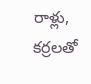రాళ్లు, కర్రలతో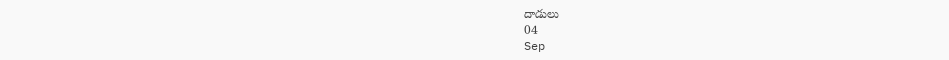దాడులు
04
Sep